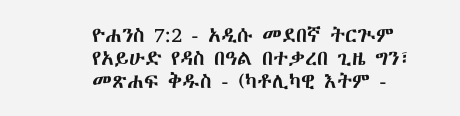ዮሐንስ 7:2 - አዲሱ መደበኛ ትርጒም የአይሁድ የዳስ በዓል በተቃረበ ጊዜ ግን፣ መጽሐፍ ቅዱስ - (ካቶሊካዊ እትም -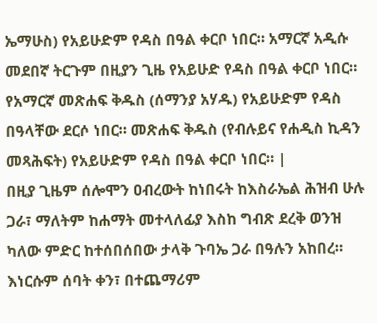ኤማሁስ) የአይሁድም የዳስ በዓል ቀርቦ ነበር። አማርኛ አዲሱ መደበኛ ትርጉም በዚያን ጊዜ የአይሁድ የዳስ በዓል ቀርቦ ነበር። የአማርኛ መጽሐፍ ቅዱስ (ሰማንያ አሃዱ) የአይሁድም የዳስ በዓላቸው ደርሶ ነበር። መጽሐፍ ቅዱስ (የብሉይና የሐዲስ ኪዳን መጻሕፍት) የአይሁድም የዳስ በዓል ቀርቦ ነበር። |
በዚያ ጊዜም ሰሎሞን ዐብረውት ከነበሩት ከእስራኤል ሕዝብ ሁሉ ጋራ፣ ማለትም ከሐማት መተላለፊያ እስከ ግብጽ ደረቅ ወንዝ ካለው ምድር ከተሰበሰበው ታላቅ ጉባኤ ጋራ በዓሉን አከበረ። እነርሱም ሰባት ቀን፣ በተጨማሪም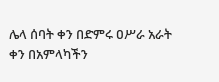ሌላ ሰባት ቀን በድምሩ ዐሥራ አራት ቀን በአምላካችን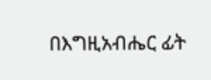በእግዚአብሔር ፊት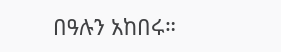በዓሉን አከበሩ።